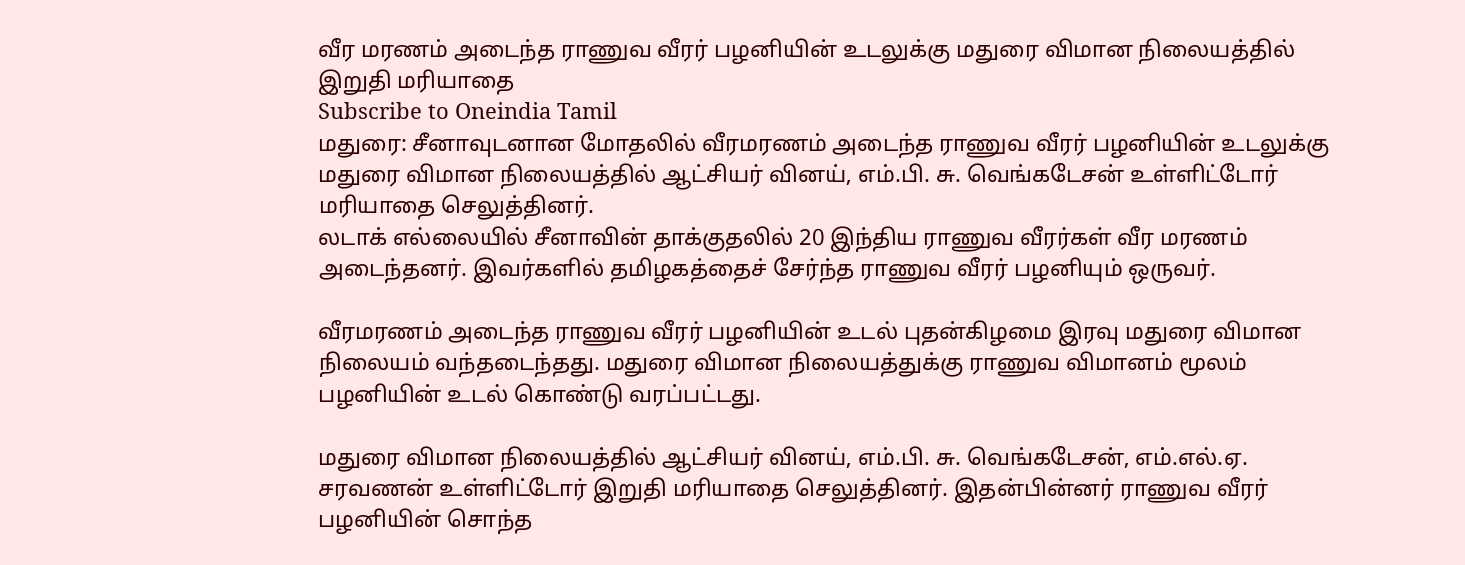வீர மரணம் அடைந்த ராணுவ வீரர் பழனியின் உடலுக்கு மதுரை விமான நிலையத்தில் இறுதி மரியாதை
Subscribe to Oneindia Tamil
மதுரை: சீனாவுடனான மோதலில் வீரமரணம் அடைந்த ராணுவ வீரர் பழனியின் உடலுக்கு மதுரை விமான நிலையத்தில் ஆட்சியர் வினய், எம்.பி. சு. வெங்கடேசன் உள்ளிட்டோர் மரியாதை செலுத்தினர்.
லடாக் எல்லையில் சீனாவின் தாக்குதலில் 20 இந்திய ராணுவ வீரர்கள் வீர மரணம் அடைந்தனர். இவர்களில் தமிழகத்தைச் சேர்ந்த ராணுவ வீரர் பழனியும் ஒருவர்.

வீரமரணம் அடைந்த ராணுவ வீரர் பழனியின் உடல் புதன்கிழமை இரவு மதுரை விமான நிலையம் வந்தடைந்தது. மதுரை விமான நிலையத்துக்கு ராணுவ விமானம் மூலம் பழனியின் உடல் கொண்டு வரப்பட்டது.

மதுரை விமான நிலையத்தில் ஆட்சியர் வினய், எம்.பி. சு. வெங்கடேசன், எம்.எல்.ஏ. சரவணன் உள்ளிட்டோர் இறுதி மரியாதை செலுத்தினர். இதன்பின்னர் ராணுவ வீரர் பழனியின் சொந்த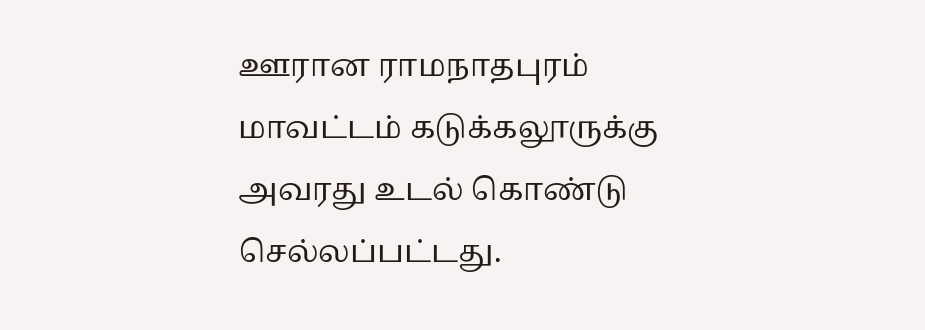ஊரான ராமநாதபுரம் மாவட்டம் கடுக்கலூருக்கு அவரது உடல் கொண்டு செல்லப்பட்டது.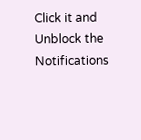Click it and Unblock the Notifications